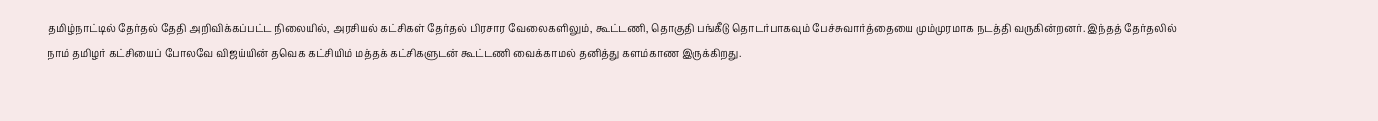தமிழ்நாட்டில் தேர்தல் தேதி அறிவிக்கப்பட்ட நிலையில், அரசியல் கட்சிகள் தேர்தல் பிரசார வேலைகளிலும், கூட்டணி, தொகுதி பங்கீடு தொடர்பாகவும் பேச்சுவார்த்தையை மும்முரமாக நடத்தி வருகின்றனர். இந்தத் தேர்தலில் நாம் தமிழர் கட்சியைப் போலவே விஜய்யின் தவெக கட்சியிம் மத்தக் கட்சிகளுடன் கூட்டணி வைக்காமல் தனித்து களம்காண இருக்கிறது.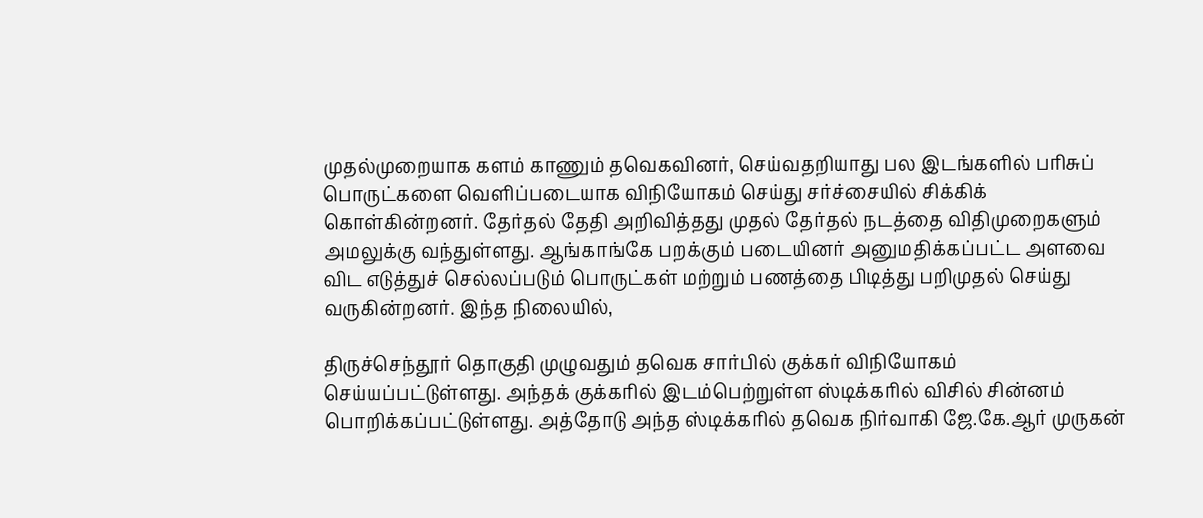முதல்முறையாக களம் காணும் தவெகவினர், செய்வதறியாது பல இடங்களில் பரிசுப் பொருட்களை வெளிப்படையாக விநியோகம் செய்து சர்ச்சையில் சிக்கிக் கொள்கின்றனர். தேர்தல் தேதி அறிவித்தது முதல் தேர்தல் நடத்தை விதிமுறைகளும் அமலுக்கு வந்துள்ளது. ஆங்காங்கே பறக்கும் படையினர் அனுமதிக்கப்பட்ட அளவை விட எடுத்துச் செல்லப்படும் பொருட்கள் மற்றும் பணத்தை பிடித்து பறிமுதல் செய்து வருகின்றனர். இந்த நிலையில்,

திருச்செந்தூர் தொகுதி முழுவதும் தவெக சார்பில் குக்கர் விநியோகம் செய்யப்பட்டுள்ளது. அந்தக் குக்கரில் இடம்பெற்றுள்ள ஸ்டிக்கரில் விசில் சின்னம் பொறிக்கப்பட்டுள்ளது. அத்தோடு அந்த ஸ்டிக்கரில் தவெக நிர்வாகி ஜே.கே.ஆர் முருகன்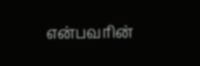என்பவரின்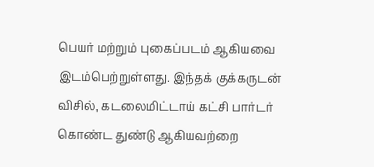பெயர் மற்றும் புகைப்படம் ஆகியவை இடம்பெற்றுள்ளது. இந்தக் குக்கருடன் விசில், கடலைமிட்டாய் கட்சி பார்டர் கொண்ட துண்டு ஆகியவற்றை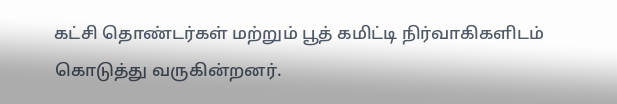கட்சி தொண்டர்கள் மற்றும் பூத் கமிட்டி நிர்வாகிகளிடம் கொடுத்து வருகின்றனர்.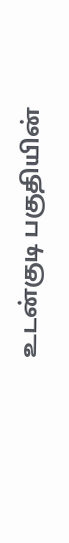உடன்குடி பகுதியின்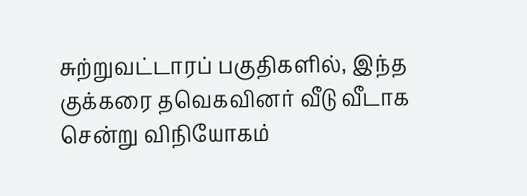சுற்றுவட்டாரப் பகுதிகளில், இந்த குக்கரை தவெகவினர் வீடு வீடாக சென்று விநியோகம்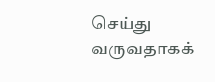செய்து வருவதாகக்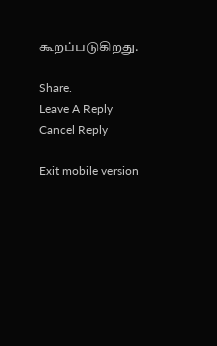கூறப்படுகிறது.

Share.
Leave A Reply Cancel Reply

Exit mobile version